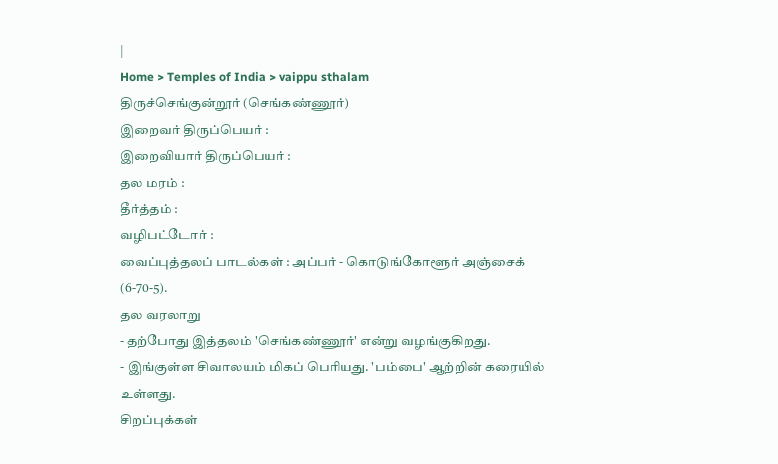|
Home > Temples of India > vaippu sthalam
திருச்செங்குன்றூர் (செங்கண்ணூர்)
இறைவர் திருப்பெயர் :
இறைவியார் திருப்பெயர் :
தல மரம் :
தீர்த்தம் :
வழிபட்டோர் :
வைப்புத்தலப் பாடல்கள் : அப்பர் - கொடுங்கோளூர் அஞ்சைக் (6-70-5).
தல வரலாறு
- தற்போது இத்தலம் 'செங்கண்ணூர்' என்று வழங்குகிறது.
- இங்குள்ள சிவாலயம் மிகப் பெரியது. 'பம்பை' ஆற்றின் கரையில் உள்ளது.
சிறப்புக்கள்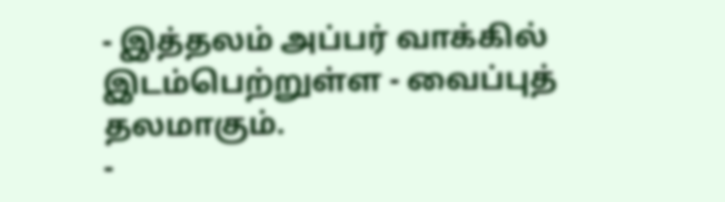- இத்தலம் அப்பர் வாக்கில் இடம்பெற்றுள்ள - வைப்புத் தலமாகும்.
-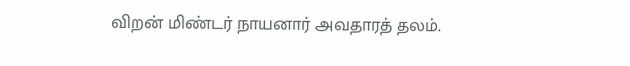விறன் மிண்டர் நாயனார் அவதாரத் தலம்.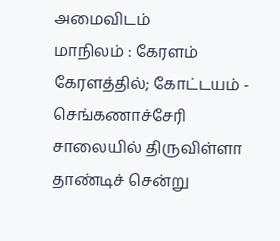அமைவிடம்
மாநிலம் : கேரளம்
கேரளத்தில்; கோட்டயம் - செங்கணாச்சேரி சாலையில் திருவிள்ளா தாண்டிச் சென்று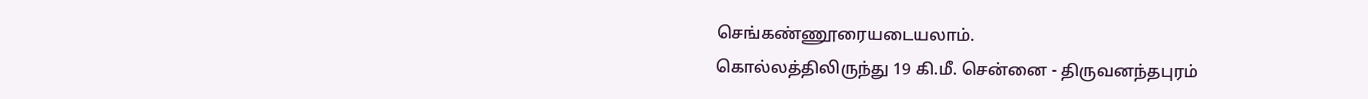செங்கண்ணூரையடையலாம்.
கொல்லத்திலிருந்து 19 கி.மீ. சென்னை - திருவனந்தபுரம்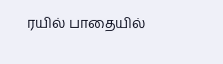ரயில் பாதையில்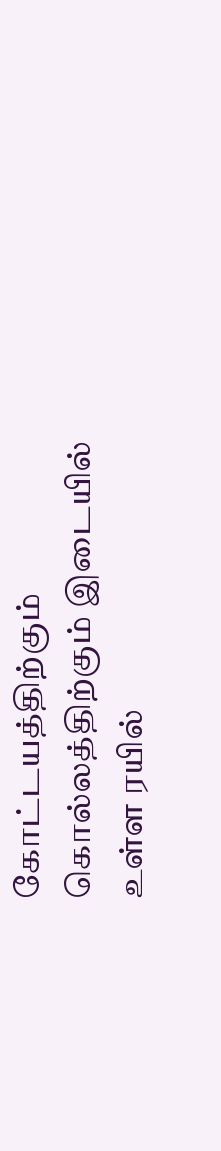கோட்டயத்திற்கும் கொல்லத்திற்கும் இடையில்
உள்ள ரயில்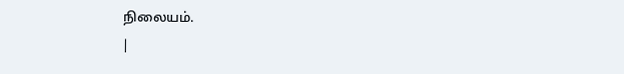நிலையம்.
|